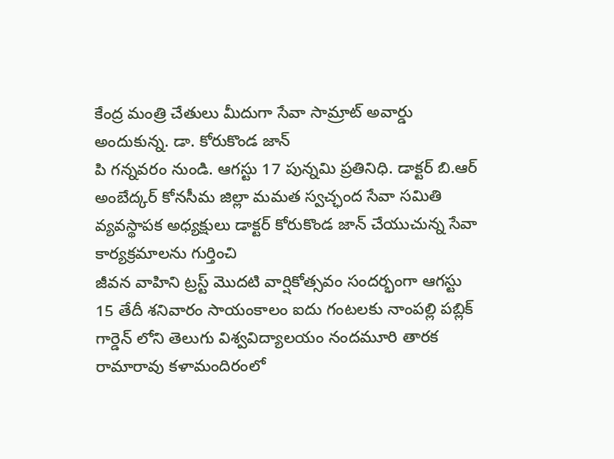కేంద్ర మంత్రి చేతులు మీదుగా సేవా సామ్రాట్ అవార్డు అందుకున్న. డా. కోరుకొండ జాన్
పి గన్నవరం నుండి. ఆగస్టు 17 పున్నమి ప్రతినిధి. డాక్టర్ బి.ఆర్ అంబేద్కర్ కోనసీమ జిల్లా మమత స్వచ్ఛంద సేవా సమితి వ్యవస్థాపక అధ్యక్షులు డాక్టర్ కోరుకొండ జాన్ చేయుచున్న సేవా కార్యక్రమాలను గుర్తించి
జీవన వాహిని ట్రస్ట్ మొదటి వార్షికోత్సవం సందర్భంగా ఆగస్టు 15 తేదీ శనివారం సాయంకాలం ఐదు గంటలకు నాంపల్లి పబ్లిక్ గార్డెన్ లోని తెలుగు విశ్వవిద్యాలయం నందమూరి తారక రామారావు కళామందిరంలో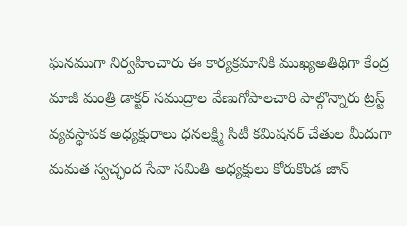ఘనముగా నిర్వహించారు ఈ కార్యక్రమానికి ముఖ్యఅతిథిగా కేంద్ర మాజీ మంత్రి డాక్టర్ సముద్రాల వేణుగోపాలచారి పాల్గొన్నారు ట్రస్ట్ వ్యవస్థాపక అధ్యక్షురాలు ధనలక్ష్మి సిటీ కమిషనర్ చేతుల మీదుగా మమత స్వచ్ఛంద సేవా సమితి అధ్యక్షులు కోరుకొండ జాన్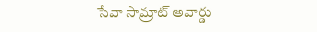సేవా సామ్రాట్ అవార్డు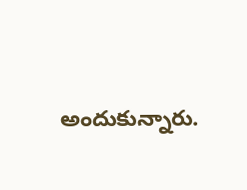అందుకున్నారు.